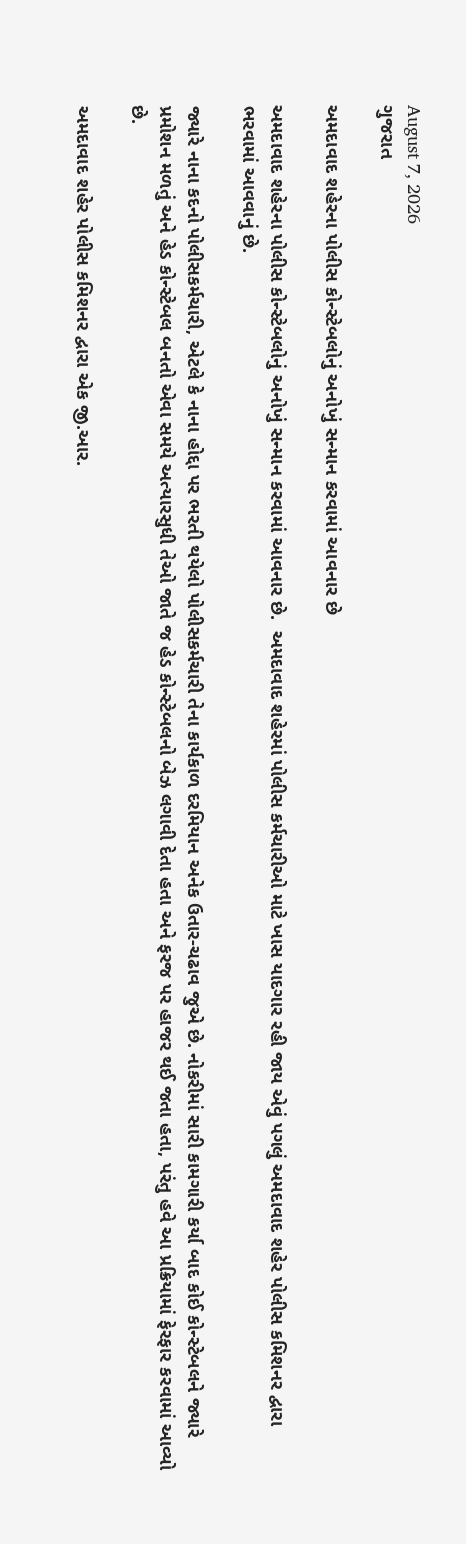August 7, 2026
ગુજરાત

અમદાવાદ શહેરના પોલીસ કોન્સ્ટેબલોનું અનોખું સન્માન કરવામાં આવનાર છે

અમદાવાદ શહેરના પોલીસ કોન્સ્ટેબલોનું અનોખું સન્માન કરવામાં આવનાર છે.  અમદાવાદ શહેરમાં પોલીસ કર્મચારીઓ માટે ખાસ યાદગાર રહી જાય એવું પગલું અમદાવાદ શહેર પોલીસ કમિશનર દ્વારા ભરવામાં આવવાનું છે.

જ્યારે નાના કદનો પોલીસકર્મચારી, એટલે કે નાના હોદ્દા પર ભરતી થયેલો પોલીસકર્મચારી તેના કાર્યકાળ દરમિયાન અનેક ઉતાર-ચઢાવ જુએ છે. નોકરીમાં સારી કામગારી કર્યા બાદ કોઈ કોન્સ્ટેબલને જ્યારે પ્રમોશન મળતું અને હેડ કોન્સ્ટેબલ બનતો એવા સમયે અત્યારસુધી તેઓ જાતે જ હેડ કોન્સ્ટેબલનો બેઝ લગાવી દેતા હતા અને ફરજ પર હાજર થઈ જતા હતા, પરંતુ હવે આ પ્રક્રિયામાં ફેરફાર કરવામાં આવ્યો છે.

અમદાવાદ શહેર પોલીસ કમિશનર દ્વારા એક જી.આર.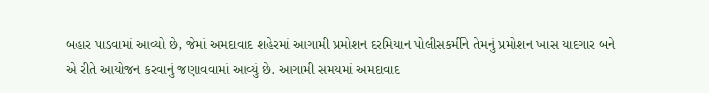બહાર પાડવામાં આવ્યો છે, જેમાં અમદાવાદ શહેરમાં આગામી પ્રમોશન દરમિયાન પોલીસકર્મીને તેમનું પ્રમોશન ખાસ યાદગાર બને એ રીતે આયોજન કરવાનું જણાવવામાં આવ્યું છે. આગામી સમયમાં અમદાવાદ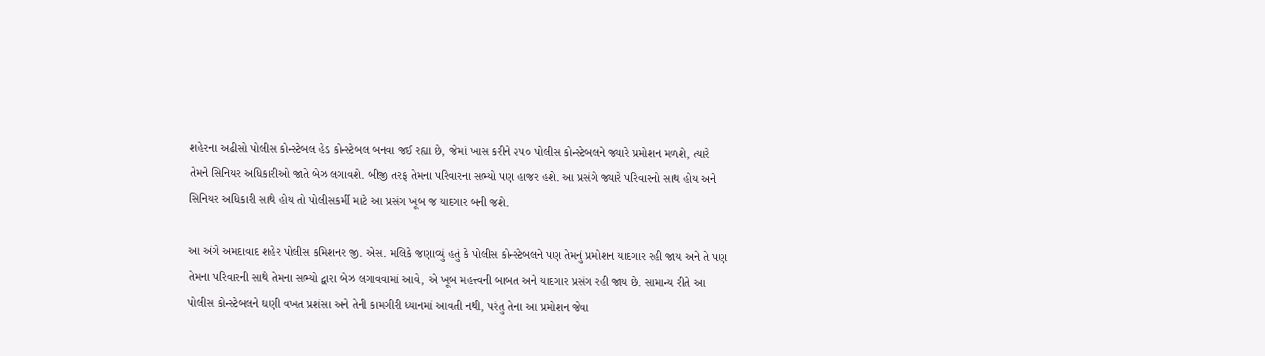શહેરના અઢીસો પોલીસ કોન્સ્ટેબલ હેડ કોન્સ્ટેબલ બનવા જઈ રહ્યા છે, જેમાં ખાસ કરીને ૨૫૦ પોલીસ કોન્સ્ટેબલને જ્યારે પ્રમોશન મળશે, ત્યારે તેમને સિનિયર અધિકારીઓ જાતે બેઝ લગાવશે. બીજી તરફ તેમના પરિવારના સભ્યો પણ હાજર હશે. આ પ્રસંગે જ્યારે પરિવારનો સાથ હોય અને સિનિયર અધિકારી સાથે હોય તો પોલીસકર્મી માટે આ પ્રસંગ ખૂબ જ યાદગાર બની જશે.

આ અંગે અમદાવાદ શહેર પોલીસ કમિશનર જી. એસ. મલિકે જણાવ્યું હતું કે પોલીસ કોન્સ્ટેબલને પણ તેમનું પ્રમોશન યાદગાર રહી જાય અને તે પણ તેમના પરિવારની સાથે તેમના સભ્યો દ્વારા બેઝ લગાવવામાં આવે, એ ખૂબ મહત્ત્વની બાબત અને યાદગાર પ્રસંગ રહી જાય છે. સામાન્ય રીતે આ પોલીસ કોન્સ્ટેબલને ઘણી વખત પ્રશંસા અને તેની કામગીરી ધ્યાનમાં આવતી નથી, પરંતુ તેના આ પ્રમોશન જેવા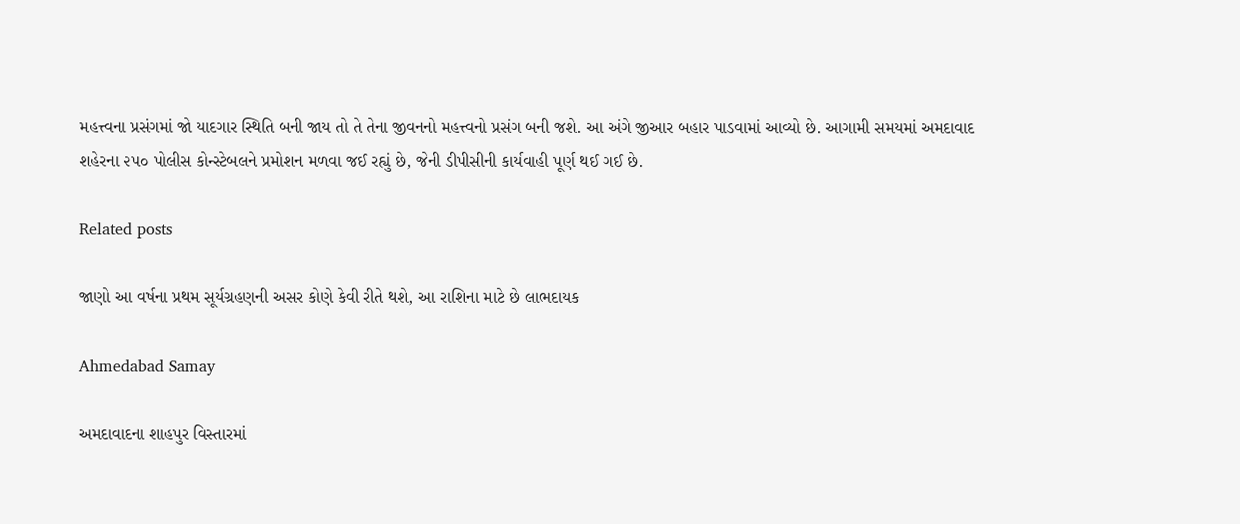મહત્ત્વના પ્રસંગમાં જો યાદગાર સ્થિતિ બની જાય તો તે તેના જીવનનો મહત્ત્વનો પ્રસંગ બની જશે. આ અંગે જીઆર બહાર પાડવામાં આવ્યો છે. આગામી સમયમાં અમદાવાદ શહેરના ૨૫૦ પોલીસ કોન્સ્ટેબલને પ્રમોશન મળવા જઈ રહ્યું છે, જેની ડીપીસીની કાર્યવાહી પૂર્ણ થઈ ગઈ છે.

Related posts

જાણો આ વર્ષના પ્રથમ સૂર્યગ્રહણની અસર કોણે કેવી રીતે થશે, આ રાશિના માટે છે લાભદાયક

Ahmedabad Samay

અમદાવાદના શાહપુર વિસ્તારમાં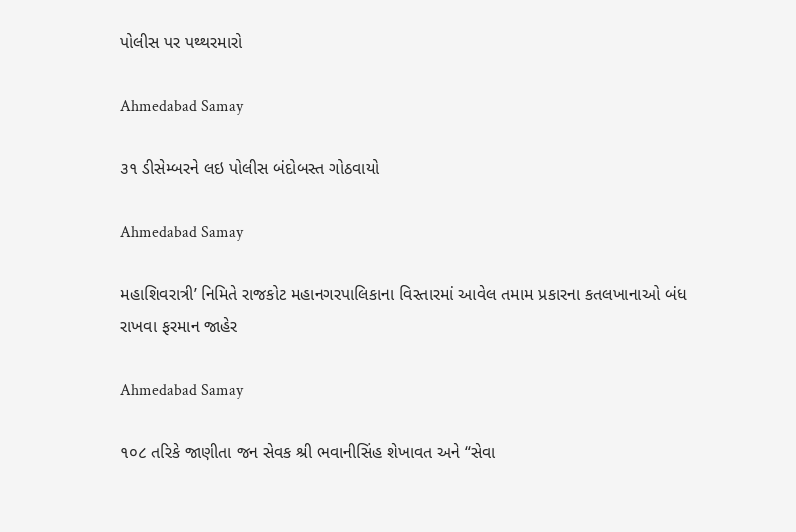પોલીસ પર પથ્થરમારો

Ahmedabad Samay

૩૧ ડીસેમ્બરને લઇ પોલીસ બંદોબસ્ત ગોઠવાયો

Ahmedabad Samay

મહાશિવરાત્રી’ નિમિતે રાજકોટ મહાનગરપાલિકાના વિસ્‍તારમાં આવેલ તમામ પ્રકારના કતલખાનાઓ બંધ રાખવા ફરમાન જાહેર

Ahmedabad Samay

૧૦૮ તરિકે જાણીતા જન સેવક શ્રી ભવાનીસિંહ શેખાવત અને “સેવા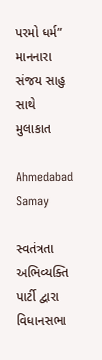પરમો ધર્મ” માનનારા સંજય સાહુ સાથે મુલાકાત

Ahmedabad Samay

સ્વતંત્રતા અભિવ્યક્તિ પાર્ટી દ્વારા વિધાનસભા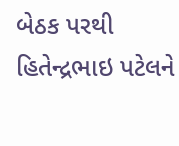બેઠક પરથી હિતેન્દ્રભાઇ પટેલને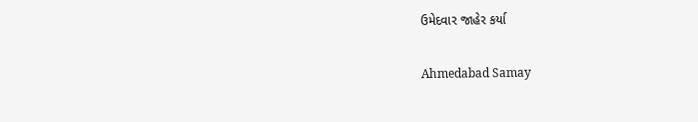ઉમેદવાર જાહેર કર્યા

Ahmedabad Samay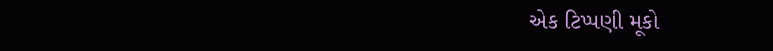એક ટિપ્પણી મૂકો